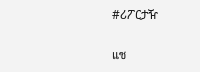#ሪፖርታዥ

แช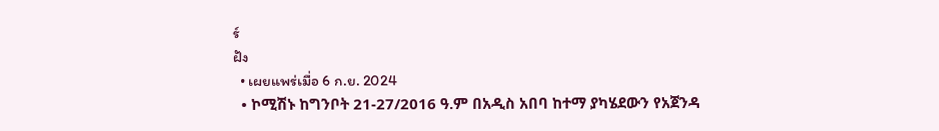ร์
ฝัง
  • เผยแพร่เมื่อ 6 ก.ย. 2024
  • ኮሚሽኑ ከግንቦት 21-27/2016 ዓ.ም በአዲስ አበባ ከተማ ያካሄደውን የአጀንዳ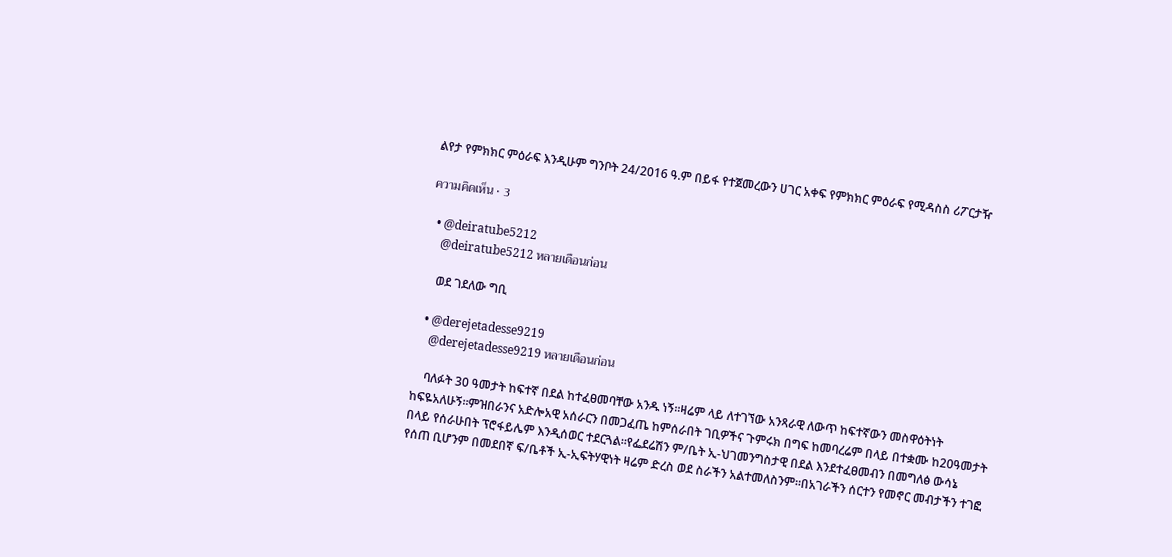ልየታ የምክክር ምዕራፍ እንዲሁም ግንቦት 24/2016 ዓ.ም በይፋ የተጀመረውን ሀገር አቀፍ የምክክር ምዕራፍ የሚዳስስ ሪፖርታዥ

ความคิดเห็น • 3

  • @deiratube5212
    @deiratube5212 หลายเดือนก่อน

    ወደ ገደለው ግቢ

  • @derejetadesse9219
    @derejetadesse9219 หลายเดือนก่อน

    ባለፉት 30 ዓመታት ከፍተኛ በደል ከተፈፀመባቸው አንዱ ነኝ።ዛሬም ላይ ለተገኘው አንጻራዊ ለውጥ ከፍተኛውን መስዋዕትነት ከፍዬአለሁኝ።ምዝበራንና አድሎአዊ አሰራርን በመጋፈጤ ከምሰራበት ገቢዎችና ጉምሩክ በግፍ ከመባረሬም በላይ በተቋሙ ከ20ዓመታት በላይ የሰራሁበት ፕሮፋይሌም እንዲሰወር ተደርጓል።የፌደሬሽን ም/ቤት ኢ-ህገመንግስታዊ በደል እንደተፈፀመብን በመግለፅ ውሳኔ የሰጠ ቢሆንም በመደበኛ ፍ/ቤቶች ኢ-ኢፍትሃዊነት ዛሬም ድረስ ወደ ስራችን አልተመለስንም።በአገራችን ሰርተን የመኖር መብታችን ተገፎ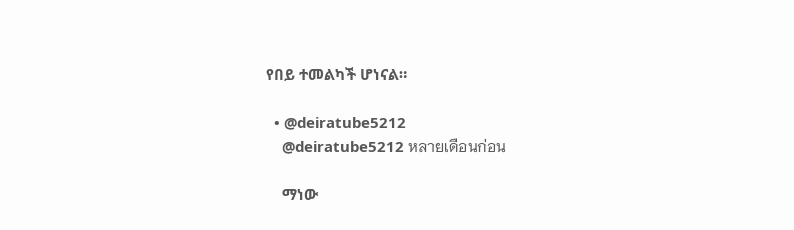የበይ ተመልካች ሆነናል።

  • @deiratube5212
    @deiratube5212 หลายเดือนก่อน

    ማነው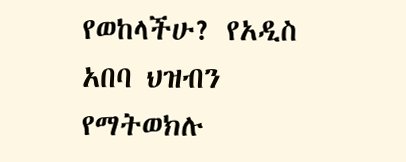የወከላችሁ? የአዲስ አበባ ህዝብን የማትወክሉ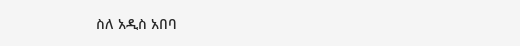ስለ አዲስ አበባ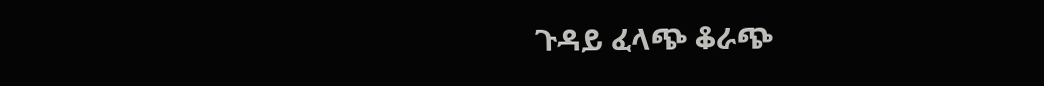ጉዳይ ፈላጭ ቆራጭ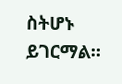ስትሆኑ ይገርማል።